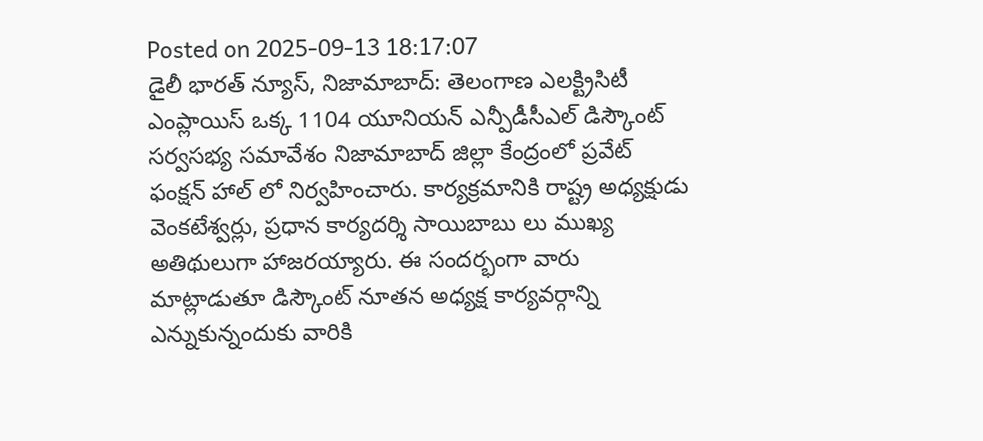Posted on 2025-09-13 18:17:07
డైలీ భారత్ న్యూస్, నిజామాబాద్: తెలంగాణ ఎలక్ట్రిసిటీ ఎంప్లాయిస్ ఒక్క 1104 యూనియన్ ఎన్పీడీసీఎల్ డిస్కౌంట్ సర్వసభ్య సమావేశం నిజామాబాద్ జిల్లా కేంద్రంలో ప్రవేట్ ఫంక్షన్ హాల్ లో నిర్వహించారు. కార్యక్రమానికి రాష్ట్ర అధ్యక్షుడు వెంకటేశ్వర్లు, ప్రధాన కార్యదర్శి సాయిబాబు లు ముఖ్య అతిథులుగా హాజరయ్యారు. ఈ సందర్భంగా వారు మాట్లాడుతూ డిస్కౌంట్ నూతన అధ్యక్ష కార్యవర్గాన్ని ఎన్నుకున్నందుకు వారికి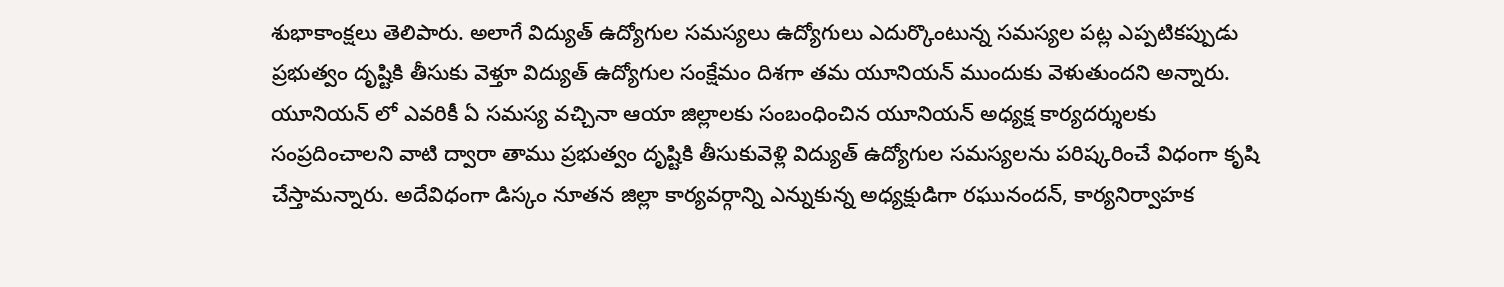శుభాకాంక్షలు తెలిపారు. అలాగే విద్యుత్ ఉద్యోగుల సమస్యలు ఉద్యోగులు ఎదుర్కొంటున్న సమస్యల పట్ల ఎప్పటికప్పుడు ప్రభుత్వం దృష్టికి తీసుకు వెళ్తూ విద్యుత్ ఉద్యోగుల సంక్షేమం దిశగా తమ యూనియన్ ముందుకు వెళుతుందని అన్నారు. యూనియన్ లో ఎవరికీ ఏ సమస్య వచ్చినా ఆయా జిల్లాలకు సంబంధించిన యూనియన్ అధ్యక్ష కార్యదర్శులకు సంప్రదించాలని వాటి ద్వారా తాము ప్రభుత్వం దృష్టికి తీసుకువెళ్లి విద్యుత్ ఉద్యోగుల సమస్యలను పరిష్కరించే విధంగా కృషి చేస్తామన్నారు. అదేవిధంగా డిస్కం నూతన జిల్లా కార్యవర్గాన్ని ఎన్నుకున్న అధ్యక్షుడిగా రఘునందన్, కార్యనిర్వాహక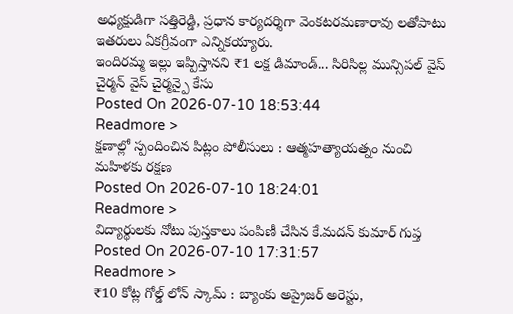అధ్యక్షుడిగా సత్తిరెడ్డి, ప్రధాన కార్యదర్శిగా వెంకటరమణారావు లతోపాటు ఇతరులు ఏకగ్రీవంగా ఎన్నికయ్యారు.
ఇందిరమ్మ ఇల్లు ఇప్పిస్తానని ₹1 లక్ష డిమాండ్... సిరిసిల్ల మున్సిపల్ వైస్ చైర్మన్ వైస్ చైర్మన్పై కేసు
Posted On 2026-07-10 18:53:44
Readmore >
క్షణాల్లో స్పందించిన పిట్లం పోలీసులు : ఆత్మహత్యాయత్నం నుంచి మహిళకు రక్షణ
Posted On 2026-07-10 18:24:01
Readmore >
విద్యార్థులకు నోటు పుస్తకాలు పంపిణీ చేసిన కే.మదన్ కుమార్ గుప్త
Posted On 2026-07-10 17:31:57
Readmore >
₹10 కోట్ల గోల్డ్ లోన్ స్కామ్ : బ్యాంకు అప్రైజర్ అరెస్టు,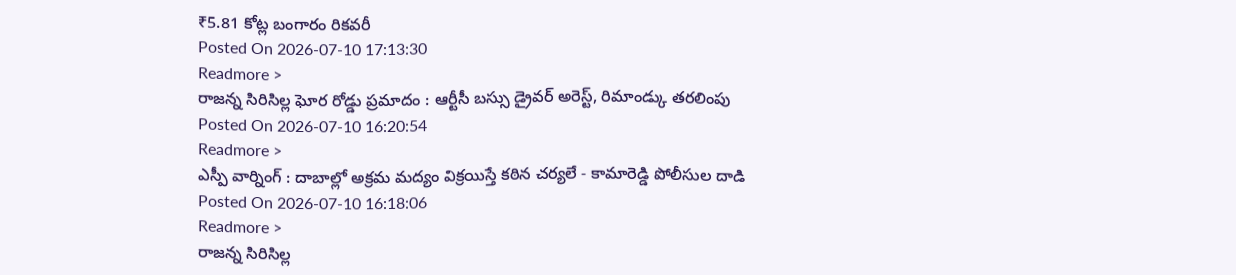₹5.81 కోట్ల బంగారం రికవరీ
Posted On 2026-07-10 17:13:30
Readmore >
రాజన్న సిరిసిల్ల ఘోర రోడ్డు ప్రమాదం : ఆర్టీసీ బస్సు డ్రైవర్ అరెస్ట్, రిమాండ్కు తరలింపు
Posted On 2026-07-10 16:20:54
Readmore >
ఎస్పీ వార్నింగ్ : దాబాల్లో అక్రమ మద్యం విక్రయిస్తే కఠిన చర్యలే - కామారెడ్డి పోలీసుల దాడి
Posted On 2026-07-10 16:18:06
Readmore >
రాజన్న సిరిసిల్ల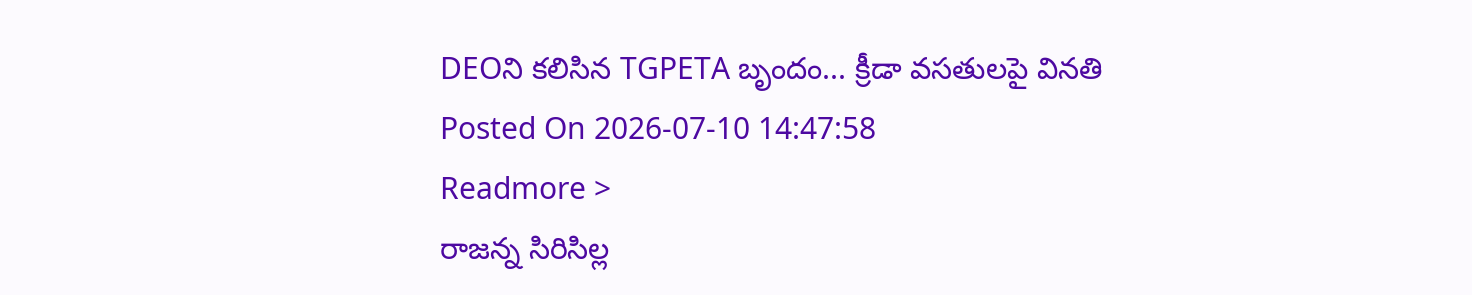DEOని కలిసిన TGPETA బృందం... క్రీడా వసతులపై వినతి
Posted On 2026-07-10 14:47:58
Readmore >
రాజన్న సిరిసిల్ల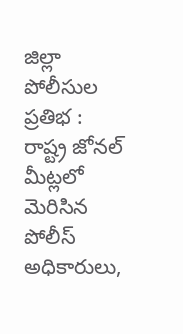జిల్లా పోలీసుల ప్రతిభ : రాష్ట్ర జోనల్ మీట్లలో మెరిసిన పోలీస్ అధికారులు,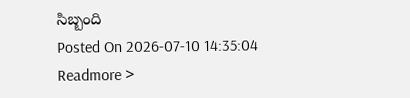సిబ్బంది
Posted On 2026-07-10 14:35:04
Readmore >